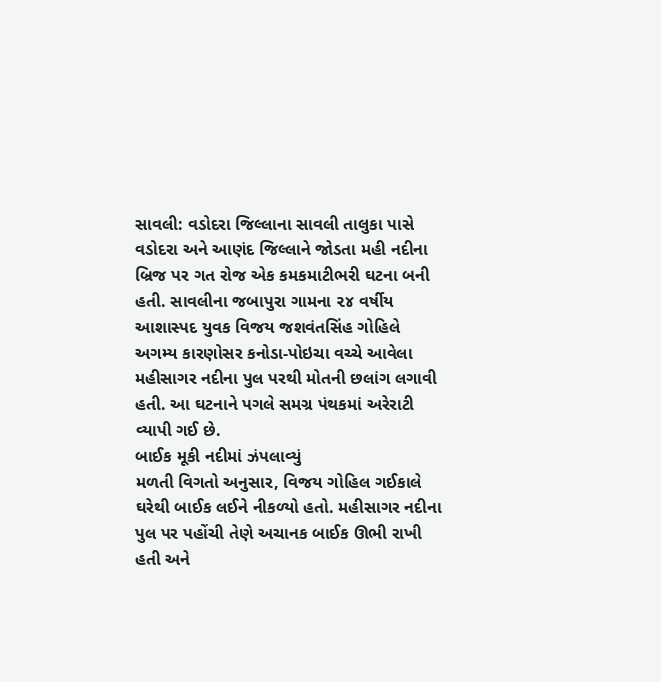સાવલી: વડોદરા જિલ્લાના સાવલી તાલુકા પાસે વડોદરા અને આણંદ જિલ્લાને જોડતા મહી નદીના બ્રિજ પર ગત રોજ એક કમકમાટીભરી ઘટના બની હતી. સાવલીના જબાપુરા ગામના ૨૪ વર્ષીય આશાસ્પદ યુવક વિજય જશવંતસિંહ ગોહિલે અગમ્ય કારણોસર કનોડા-પોઇચા વચ્ચે આવેલા મહીસાગર નદીના પુલ પરથી મોતની છલાંગ લગાવી હતી. આ ઘટનાને પગલે સમગ્ર પંથકમાં અરેરાટી વ્યાપી ગઈ છે.
બાઈક મૂકી નદીમાં ઝંપલાવ્યું
મળતી વિગતો અનુસાર, વિજય ગોહિલ ગઈકાલે ઘરેથી બાઈક લઈને નીકળ્યો હતો. મહીસાગર નદીના પુલ પર પહોંચી તેણે અચાનક બાઈક ઊભી રાખી હતી અને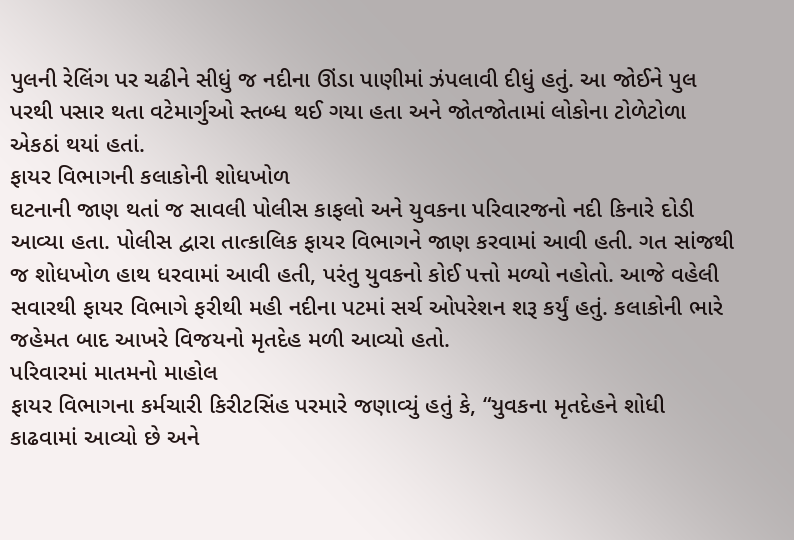પુલની રેલિંગ પર ચઢીને સીધું જ નદીના ઊંડા પાણીમાં ઝંપલાવી દીધું હતું. આ જોઈને પુલ પરથી પસાર થતા વટેમાર્ગુઓ સ્તબ્ધ થઈ ગયા હતા અને જોતજોતામાં લોકોના ટોળેટોળા એકઠાં થયાં હતાં.
ફાયર વિભાગની કલાકોની શોધખોળ
ઘટનાની જાણ થતાં જ સાવલી પોલીસ કાફલો અને યુવકના પરિવારજનો નદી કિનારે દોડી આવ્યા હતા. પોલીસ દ્વારા તાત્કાલિક ફાયર વિભાગને જાણ કરવામાં આવી હતી. ગત સાંજથી જ શોધખોળ હાથ ધરવામાં આવી હતી, પરંતુ યુવકનો કોઈ પત્તો મળ્યો નહોતો. આજે વહેલી સવારથી ફાયર વિભાગે ફરીથી મહી નદીના પટમાં સર્ચ ઓપરેશન શરૂ કર્યું હતું. કલાકોની ભારે જહેમત બાદ આખરે વિજયનો મૃતદેહ મળી આવ્યો હતો.
પરિવારમાં માતમનો માહોલ
ફાયર વિભાગના કર્મચારી કિરીટસિંહ પરમારે જણાવ્યું હતું કે, “યુવકના મૃતદેહને શોધી કાઢવામાં આવ્યો છે અને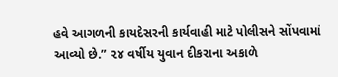હવે આગળની કાયદેસરની કાર્યવાહી માટે પોલીસને સોંપવામાં આવ્યો છે.” ૨૪ વર્ષીય યુવાન દીકરાના અકાળે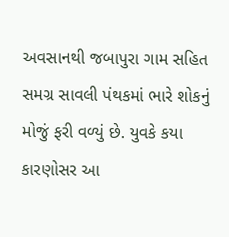અવસાનથી જબાપુરા ગામ સહિત સમગ્ર સાવલી પંથકમાં ભારે શોકનું મોજું ફરી વળ્યું છે. યુવકે કયા કારણોસર આ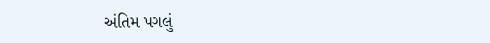અંતિમ પગલું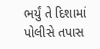ભર્યું તે દિશામાં પોલીસે તપાસ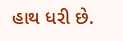હાથ ધરી છે.